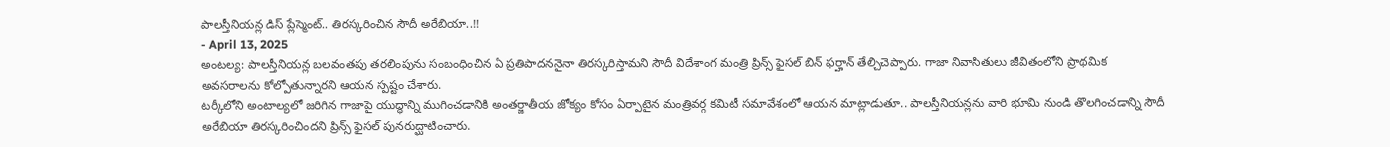పాలస్తీనియన్ల డిస్ ప్లేస్మెంట్.. తిరస్కరించిన సౌదీ అరేబియా..!!
- April 13, 2025
అంటల్య: పాలస్తీనియన్ల బలవంతపు తరలింపును సంబంధించిన ఏ ప్రతిపాదననైనా తిరస్కరిస్తామని సౌదీ విదేశాంగ మంత్రి ప్రిన్స్ ఫైసల్ బిన్ ఫర్హాన్ తేల్చిచెప్పారు. గాజా నివాసితులు జీవితంలోని ప్రాథమిక అవసరాలను కోల్పోతున్నారని ఆయన స్పష్టం చేశారు.
టర్కీలోని అంటాల్యలో జరిగిన గాజాపై యుద్ధాన్ని ముగించడానికి అంతర్జాతీయ జోక్యం కోసం ఏర్పాటైన మంత్రివర్గ కమిటీ సమావేశంలో ఆయన మాట్లాడుతూ.. పాలస్తీనియన్లను వారి భూమి నుండి తొలగించడాన్ని సౌదీ అరేబియా తిరస్కరించిందని ప్రిన్స్ ఫైసల్ పునరుద్ఘాటించారు.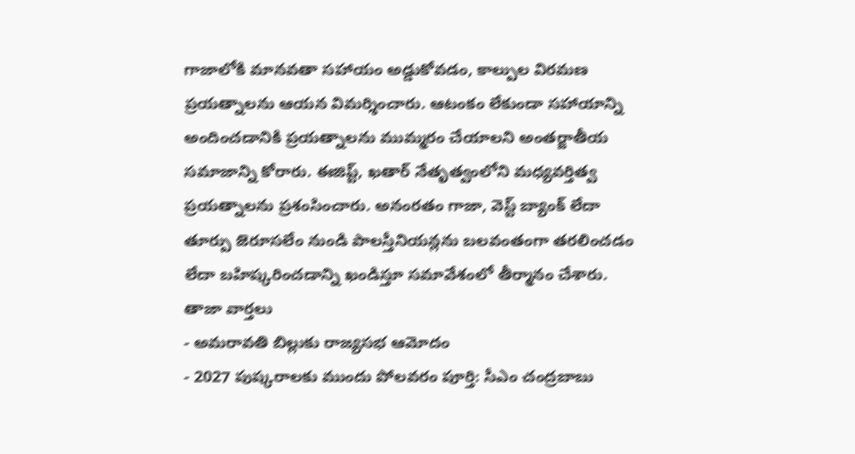గాజాలోకి మానవతా సహాయం అడ్డుకోవడం, కాల్పుల విరమణ ప్రయత్నాలను ఆయన విమర్శించారు. ఆటంకం లేకుండా సహాయాన్ని అందించడానికి ప్రయత్నాలను ముమ్మరం చేయాలని అంతర్జాతీయ సమాజాన్ని కోరారు. ఈజిప్ట్, ఖతార్ నేతృత్వంలోని మధ్యవర్తిత్వ ప్రయత్నాలను ప్రశంసించారు. అనంరతం గాజా, వెస్ట్ బ్యాంక్ లేదా తూర్పు జెరూసలేం నుండి పాలస్తీనియన్లను బలవంతంగా తరలించడం లేదా బహిష్కరించడాన్ని ఖండిస్తూ సమావేశంలో తీర్మానం చేశారు.
తాజా వార్తలు
- అమరావతి బిల్లుకు రాజ్యసభ ఆమోదం
- 2027 పుష్కరాలకు ముందు పోలవరం పూర్తి: సీఎం చంద్రబాబు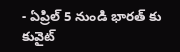- ఏప్రిల్ 5 నుండి భారత్ కు కువైట్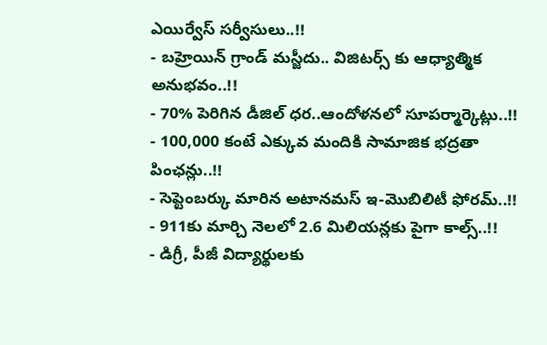ఎయిర్వేస్ సర్వీసులు..!!
- బహ్రెయిన్ గ్రాండ్ మస్జీదు.. విజిటర్స్ కు ఆధ్యాత్మిక అనుభవం..!!
- 70% పెరిగిన డీజిల్ ధర..ఆందోళనలో సూపర్మార్కెట్లు..!!
- 100,000 కంటే ఎక్కువ మందికి సామాజిక భద్రతా పింఛన్లు..!!
- సెప్టెంబర్కు మారిన అటానమస్ ఇ-మొబిలిటీ ఫోరమ్..!!
- 911కు మార్చి నెలలో 2.6 మిలియన్లకు పైగా కాల్స్..!!
- డిగ్రీ, పీజీ విద్యార్థులకు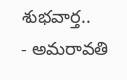శుభవార్త..
- అమరావతి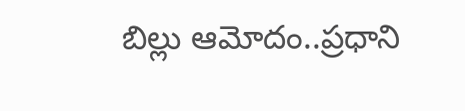బిల్లు ఆమోదం..ప్రధాని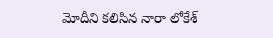మోదీని కలిసిన నారా లోకేశ్